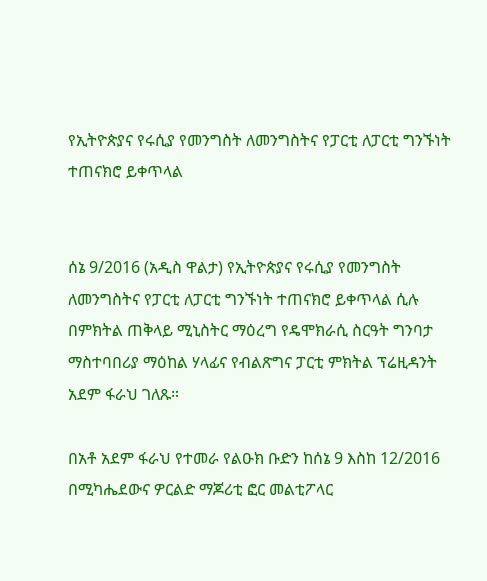የኢትዮጵያና የሩሲያ የመንግስት ለመንግስትና የፓርቲ ለፓርቲ ግንኙነት ተጠናክሮ ይቀጥላል


ሰኔ 9/2016 (አዲስ ዋልታ) የኢትዮጵያና የሩሲያ የመንግስት ለመንግስትና የፓርቲ ለፓርቲ ግንኙነት ተጠናክሮ ይቀጥላል ሲሉ በምክትል ጠቅላይ ሚኒስትር ማዕረግ የዴሞክራሲ ስርዓት ግንባታ ማስተባበሪያ ማዕከል ሃላፊና የብልጽግና ፓርቲ ምክትል ፕሬዚዳንት አደም ፋራህ ገለጹ።

በአቶ አደም ፋራህ የተመራ የልዑክ ቡድን ከሰኔ 9 እስከ 12/2016 በሚካሔደውና ዎርልድ ማጆሪቲ ፎር መልቲፖላር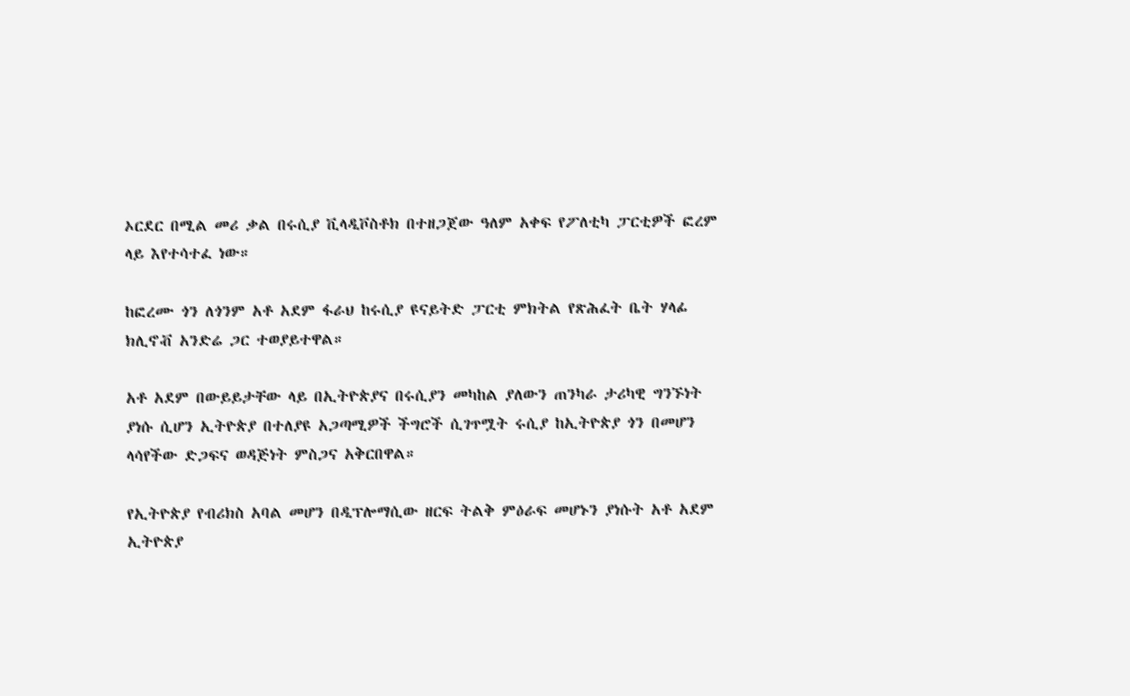ኦርደር በሚል መሪ ቃል በሩሲያ ቪላዲቮስቶክ በተዘጋጀው ዓለም አቀፍ የፖለቲካ ፓርቲዎች ፎረም ላይ እየተሳተፈ ነው።

ከፎረሙ ጎን ለጎንም አቶ አደም ፋራህ ከሩሲያ ዩናይትድ ፓርቲ ምክትል የጽሕፈት ቤት ሃላፊ ክሊኖቭ አንድሬ ጋር ተወያይተዋል።

አቶ አደም በውይይታቸው ላይ በኢትዮጵያና በሩሲያን መካከል ያለውን ጠንካራ ታሪካዊ ግንኙነት ያነሱ ሲሆን ኢትዮጵያ በተለያዩ አጋጣሚዎች ችግሮች ሲገጥሟት ሩሲያ ከኢትዮጵያ ጎን በመሆን ላሳየችው ድጋፍና ወዳጅነት ምስጋና አቅርበዋል።

የኢትዮጵያ የብሪክስ አባል መሆን በዲፕሎማሲው ዘርፍ ትልቅ ምዕራፍ መሆኑን ያነሱት አቶ አደም ኢትዮጵያ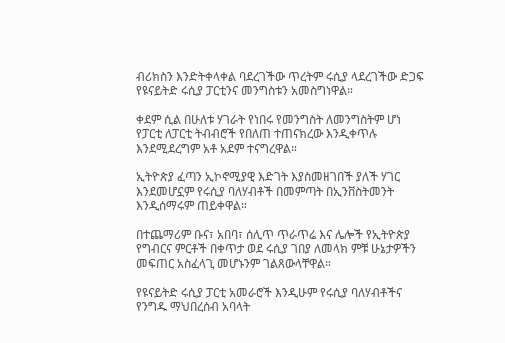ብሪክስን እንድትቀላቀል ባደረገችው ጥረትም ሩሲያ ላደረገችው ድጋፍ የዩናይትድ ሩሲያ ፓርቲንና መንግስቱን አመስግነዋል።

ቀደም ሲል በሁለቱ ሃገራት የነበሩ የመንግስት ለመንግስትም ሆነ የፓርቲ ለፓርቲ ትብብሮች የበለጠ ተጠናክረው እንዲቀጥሉ እንደሚደረግም አቶ አደም ተናግረዋል።

ኢትዮጵያ ፈጣን ኢኮኖሚያዊ እድገት እያስመዘገበች ያለች ሃገር እንደመሆኗም የሩሲያ ባለሃብቶች በመምጣት በኢንቨስትመንት እንዲሰማሩም ጠይቀዋል።

በተጨማሪም ቡና፣ አበባ፣ ሰሊጥ ጥራጥሬ እና ሌሎች የኢትዮጵያ የግብርና ምርቶች በቀጥታ ወደ ሩሲያ ገበያ ለመላክ ምቹ ሁኔታዎችን መፍጠር አስፈላጊ መሆኑንም ገልጸውላቸዋል።

የዩናይትድ ሩሲያ ፓርቲ አመራሮች እንዲሁም የሩሲያ ባለሃብቶችና የንግዱ ማህበረሰብ አባላት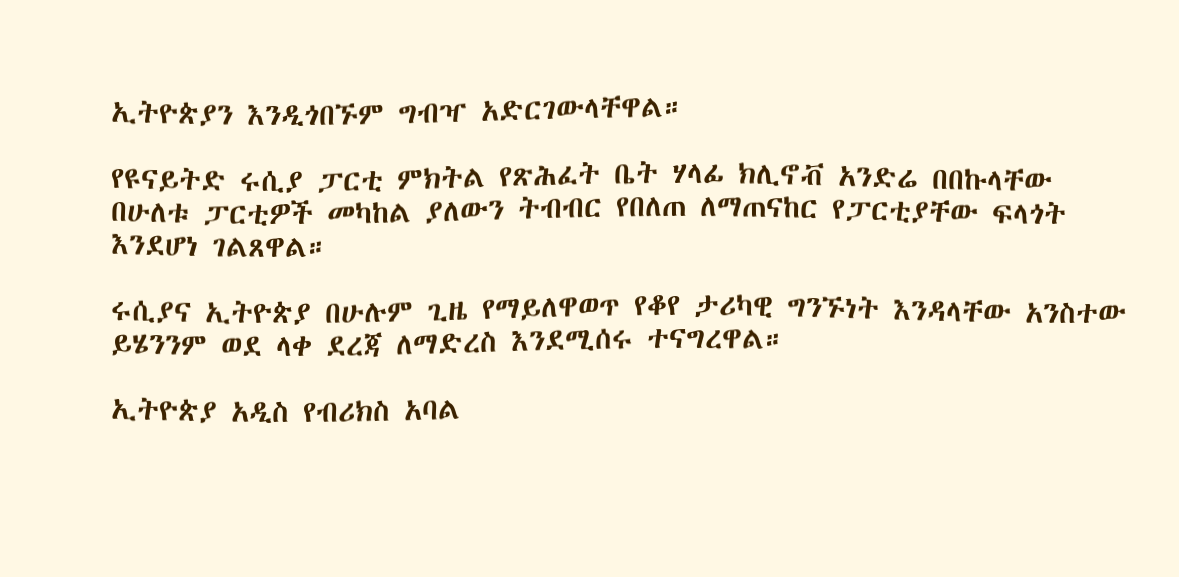ኢትዮጵያን እንዲጎበኙም ግብዣ አድርገውላቸዋል።

የዩናይትድ ሩሲያ ፓርቲ ምክትል የጽሕፈት ቤት ሃላፊ ክሊኖቭ አንድሬ በበኩላቸው በሁለቱ ፓርቲዎች መካከል ያለውን ትብብር የበለጠ ለማጠናከር የፓርቲያቸው ፍላጎት እንደሆነ ገልጸዋል።

ሩሲያና ኢትዮጵያ በሁሉም ጊዜ የማይለዋወጥ የቆየ ታሪካዊ ግንኙነት እንዳላቸው አንስተው ይሄንንም ወደ ላቀ ደረጃ ለማድረስ እንደሚሰሩ ተናግረዋል።

ኢትዮጵያ አዲስ የብሪክስ አባል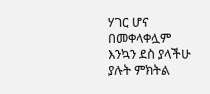ሃገር ሆና በመቀላቀሏም እንኳን ደስ ያላችሁ ያሉት ምክትል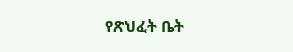የጽህፈት ቤት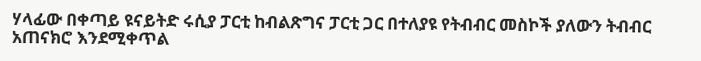ሃላፊው በቀጣይ ዩናይትድ ሩሲያ ፓርቲ ከብልጽግና ፓርቲ ጋር በተለያዩ የትብብር መስኮች ያለውን ትብብር አጠናክሮ እንደሚቀጥል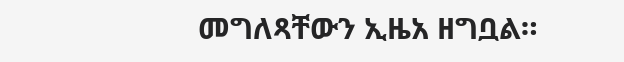መግለጻቸውን ኢዜአ ዘግቧል።